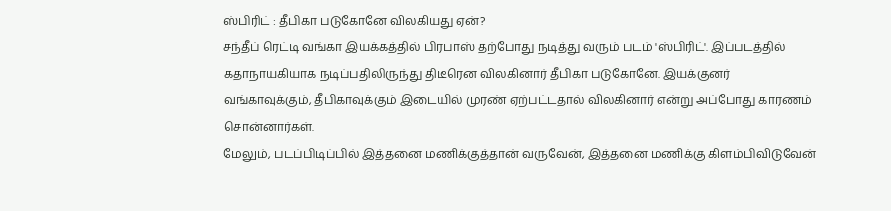ஸ்பிரிட் : தீபிகா படுகோனே விலகியது ஏன்?
சந்தீப் ரெட்டி வங்கா இயக்கத்தில் பிரபாஸ் தற்போது நடித்து வரும் படம் 'ஸ்பிரிட்'. இப்படத்தில் கதாநாயகியாக நடிப்பதிலிருந்து திடீரென விலகினார் தீபிகா படுகோனே. இயக்குனர் வங்காவுக்கும், தீபிகாவுக்கும் இடையில் முரண் ஏற்பட்டதால் விலகினார் என்று அப்போது காரணம் சொன்னார்கள்.
மேலும், படப்பிடிப்பில் இத்தனை மணிக்குத்தான் வருவேன், இத்தனை மணிக்கு கிளம்பிவிடுவேன்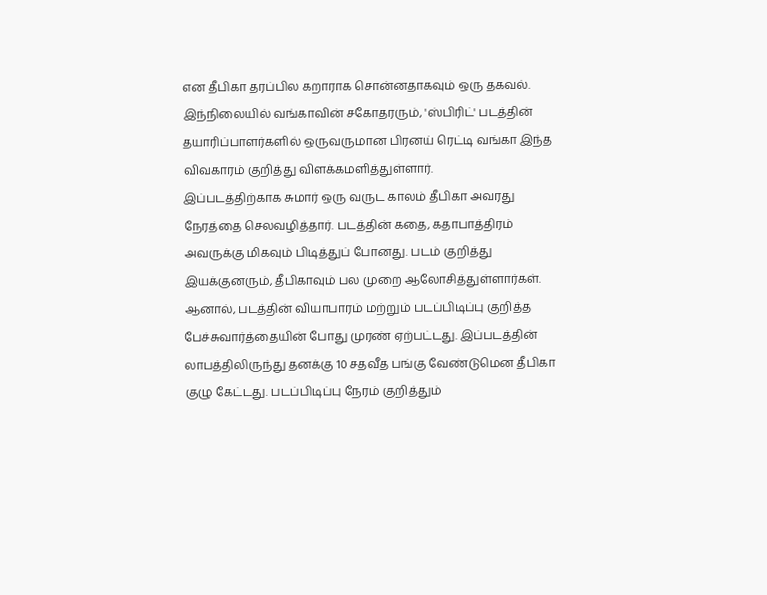என தீபிகா தரப்பில கறாராக சொன்னதாகவும் ஒரு தகவல்.
இந்நிலையில் வங்காவின் சகோதரரும், 'ஸ்பிரிட்' படத்தின் தயாரிப்பாளர்களில் ஒருவருமான பிரனய் ரெட்டி வங்கா இந்த விவகாரம் குறித்து விளக்கமளித்துள்ளார்.
இப்படத்திற்காக சுமார் ஒரு வருட காலம் தீபிகா அவரது நேரத்தை செலவழித்தார். படத்தின் கதை, கதாபாத்திரம் அவருக்கு மிகவும் பிடித்துப் போனது. படம் குறித்து இயக்குனரும், தீபிகாவும் பல முறை ஆலோசித்துள்ளார்கள்.
ஆனால், படத்தின் வியாபாரம் மற்றும் படப்பிடிப்பு குறித்த பேச்சுவார்த்தையின் போது முரண் ஏற்பட்டது. இப்படத்தின் லாபத்திலிருந்து தனக்கு 10 சதவீத பங்கு வேண்டுமென தீபிகா குழு கேட்டது. படப்பிடிப்பு நேரம் குறித்தும்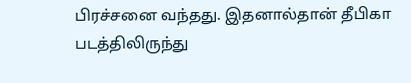பிரச்சனை வந்தது. இதனால்தான் தீபிகா படத்திலிருந்து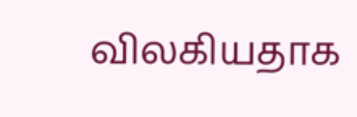விலகியதாக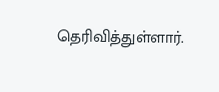தெரிவித்துள்ளார்.